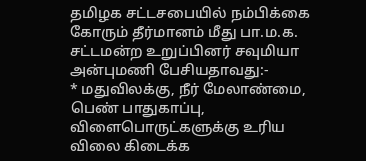தமிழக சட்டசபையில் நம்பிக்கை கோரும் தீர்மானம் மீது பா.ம.க. சட்டமன்ற உறுப்பினர் சவுமியா அன்புமணி பேசியதாவது:-
* மதுவிலக்கு, நீர் மேலாண்மை, பெண் பாதுகாப்பு, விளைபொருட்களுக்கு உரிய விலை கிடைக்க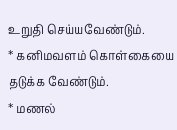உறுதி செய்யவேண்டும்.
* கனிமவளம் கொள்கையை தடுக்க வேண்டும்.
* மணல்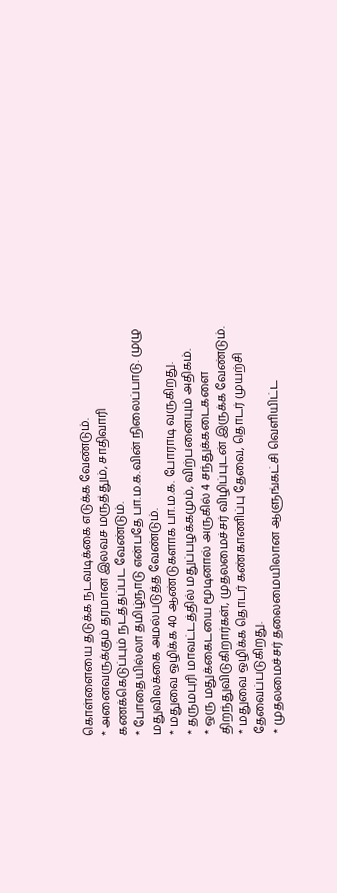கொள்ளையை தடுக்க நடவடிக்கை எடுக்க வேண்டும்.
* அனைவருக்கும் தரமான இலவச மருத்தும், சாதிவாரி கணக்கெடுப்பும் நடத்தப்பட வேண்டும்.
* போதையில்லா தமிழ்நாடு என்பதே பா.ம.க.வின் நிலைப்பாடு. முழு மதுவிலக்கை அமல்படுத்த வேண்டும்.
* மதுவை ஒழிக்க 40 ஆண்டுகளாக பா.ம.க. போராடி வருகிறது.
* தருமபுரி மாவட்டத்தில் மதுப்பழக்கமும், விற்பனையும் அதிகம்.
* ஒரு மதுக்கைடயை மூடினால் அருகில் 4 சந்துக்கடைகளை திறந்துவிடுகிறார்கள், முதலமைச்சர் விழிப்புடன் இருக்க வேண்டும்.
* மதுவை ஒழிக்க தொடர் கண்காணிப்பு தேவை, தொடர் முயற்சி தேவைப்படுகிறது.
* முதலமைச்சர் தலைமையிலான ஆளுங்கட்சி வெளியிட்ட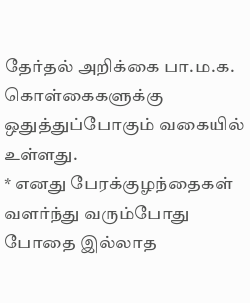தேர்தல் அறிக்கை பா.ம.க. கொள்கைகளுக்கு ஒதுத்துப்போகும் வகையில் உள்ளது.
* எனது பேரக்குழந்தைகள் வளர்ந்து வரும்போது போதை இல்லாத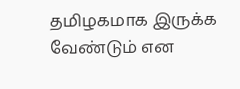தமிழகமாக இருக்க வேண்டும் என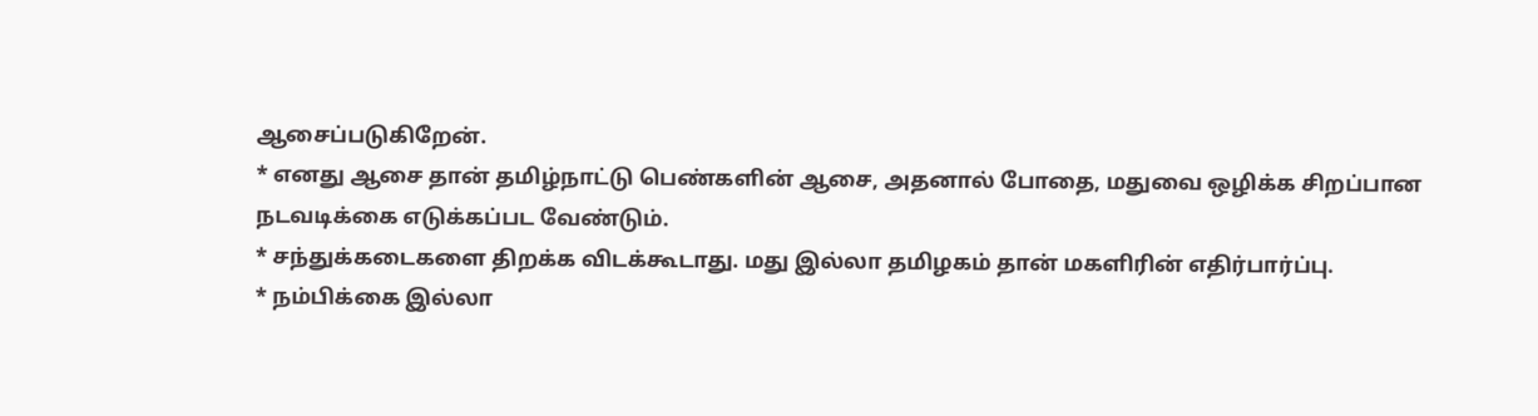ஆசைப்படுகிறேன்.
* எனது ஆசை தான் தமிழ்நாட்டு பெண்களின் ஆசை, அதனால் போதை, மதுவை ஒழிக்க சிறப்பான நடவடிக்கை எடுக்கப்பட வேண்டும்.
* சந்துக்கடைகளை திறக்க விடக்கூடாது. மது இல்லா தமிழகம் தான் மகளிரின் எதிர்பார்ப்பு.
* நம்பிக்கை இல்லா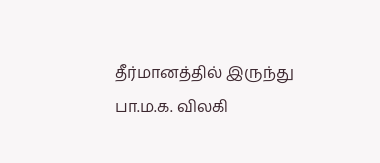தீர்மானத்தில் இருந்து பா.ம.க. விலகி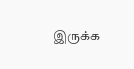இருக்க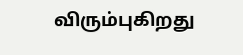விரும்புகிறது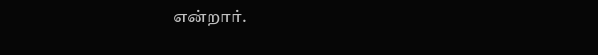என்றார்.